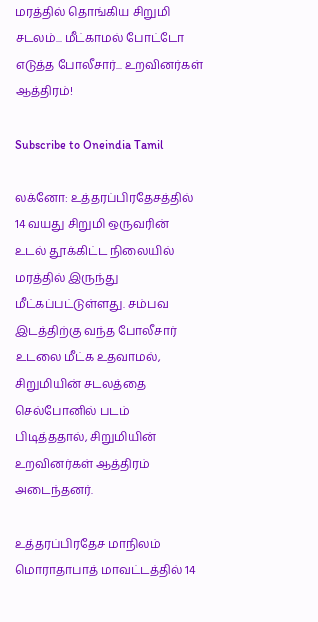மரத்தில் தொங்கிய சிறுமி சடலம்... மீட்காமல் போட்டோ எடுத்த போலீசார்... உறவினர்கள் ஆத்திரம்!

Subscribe to Oneindia Tamil

லக்னோ: உத்தரப்பிரதேசத்தில் 14 வயது சிறுமி ஒருவரின் உடல் தூக்கிட்ட நிலையில் மரத்தில் இருந்து மீட்கப்பட்டுள்ளது. சம்பவ இடத்திற்கு வந்த போலீசார் உடலை மீட்க உதவாமல், சிறுமியின் சடலத்தை செல்போனில் படம் பிடித்ததால், சிறுமியின் உறவினர்கள் ஆத்திரம் அடைந்தனர்.

உத்தரப்பிரதேச மாநிலம் மொராதாபாத் மாவட்டத்தில் 14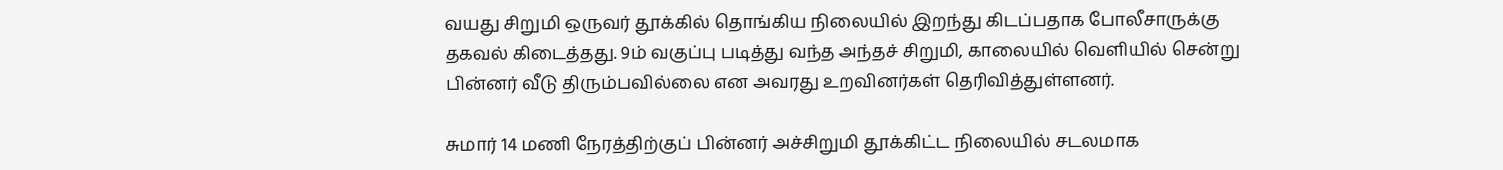வயது சிறுமி ஒருவர் தூக்கில் தொங்கிய நிலையில் இறந்து கிடப்பதாக போலீசாருக்கு தகவல் கிடைத்தது. 9ம் வகுப்பு படித்து வந்த அந்தச் சிறுமி, காலையில் வெளியில் சென்று பின்னர் வீடு திரும்பவில்லை என அவரது உறவினர்கள் தெரிவித்துள்ளனர்.

சுமார் 14 மணி நேரத்திற்குப் பின்னர் அச்சிறுமி தூக்கிட்ட நிலையில் சடலமாக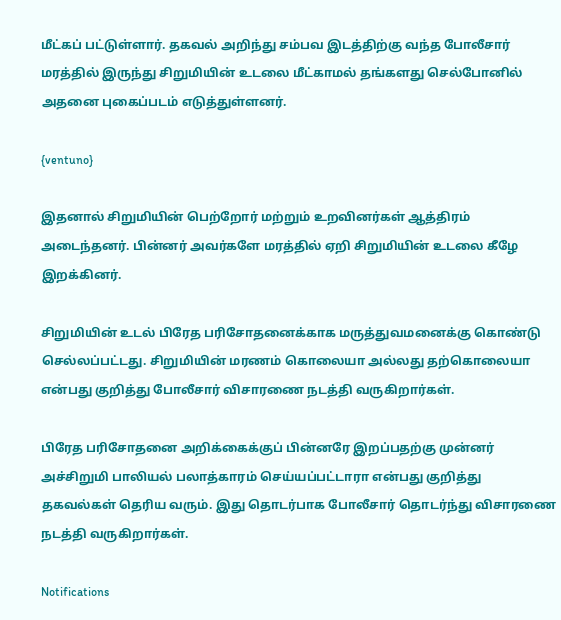மீட்கப் பட்டுள்ளார். தகவல் அறிந்து சம்பவ இடத்திற்கு வந்த போலீசார் மரத்தில் இருந்து சிறுமியின் உடலை மீட்காமல் தங்களது செல்போனில் அதனை புகைப்படம் எடுத்துள்ளனர்.

{ventuno}

இதனால் சிறுமியின் பெற்றோர் மற்றும் உறவினர்கள் ஆத்திரம் அடைந்தனர். பின்னர் அவர்களே மரத்தில் ஏறி சிறுமியின் உடலை கீழே இறக்கினர்.

சிறுமியின் உடல் பிரேத பரிசோதனைக்காக மருத்துவமனைக்கு கொண்டு செல்லப்பட்டது. சிறுமியின் மரணம் கொலையா அல்லது தற்கொலையா என்பது குறித்து போலீசார் விசாரணை நடத்தி வருகிறார்கள்.

பிரேத பரிசோதனை அறிக்கைக்குப் பின்னரே இறப்பதற்கு முன்னர் அச்சிறுமி பாலியல் பலாத்காரம் செய்யப்பட்டாரா என்பது குறித்து தகவல்கள் தெரிய வரும். இது தொடர்பாக போலீசார் தொடர்ந்து விசாரணை நடத்தி வருகிறார்கள்.

Notifications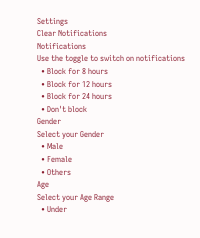Settings
Clear Notifications
Notifications
Use the toggle to switch on notifications
  • Block for 8 hours
  • Block for 12 hours
  • Block for 24 hours
  • Don't block
Gender
Select your Gender
  • Male
  • Female
  • Others
Age
Select your Age Range
  • Under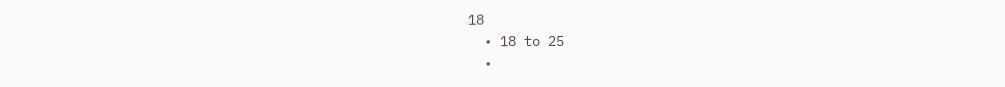18
  • 18 to 25
  •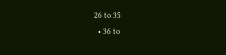26 to 35
  • 36 to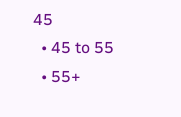45
  • 45 to 55
  • 55+